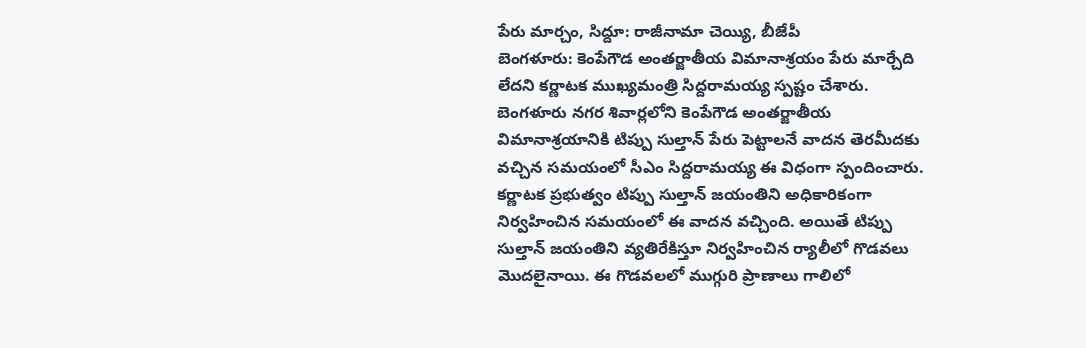పేరు మార్చం, సిద్దూ: రాజీనామా చెయ్యి, బీజేపీ
బెంగళూరు: కెంపేగౌడ అంతర్జాతీయ విమానాశ్రయం పేరు మార్చేది లేదని కర్ణాటక ముఖ్యమంత్రి సిద్దరామయ్య స్పష్టం చేశారు. బెంగళూరు నగర శివార్లలోని కెంపేగౌడ అంతర్జాతీయ విమానాశ్రయానికి టిప్పు సుల్తాన్ పేరు పెట్టాలనే వాదన తెరమీదకు వచ్చిన సమయంలో సీఎం సిద్దరామయ్య ఈ విధంగా స్పందించారు.
కర్ణాటక ప్రభుత్వం టిప్పు సుల్తాన్ జయంతిని అధికారికంగా నిర్వహించిన సమయంలో ఈ వాదన వచ్చింది. అయితే టిప్పు సుల్తాన్ జయంతిని వ్యతిరేకిస్తూ నిర్వహించిన ర్యాలీలో గొడవలు మొదలైనాయి. ఈ గొడవలలో ముగ్గురి ప్రాణాలు గాలిలో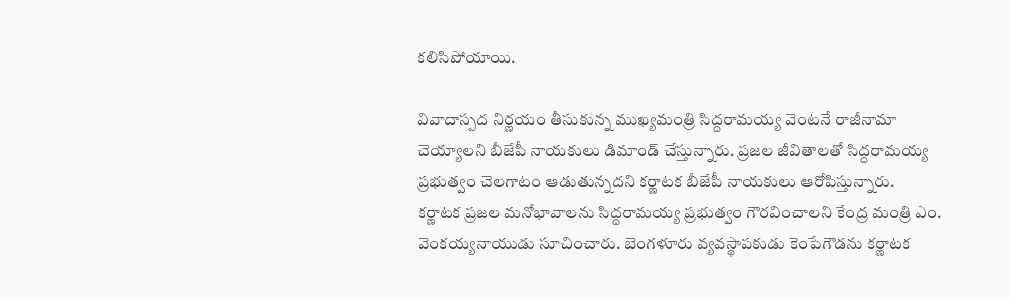కలిసిపోయాయి.

వివాదాస్పద నిర్ణయం తీసుకున్న ముఖ్యమంత్రి సిద్దరామయ్య వెంటనే రాజీనామా చెయ్యాలని బీజేపీ నాయకులు డిమాండ్ చేస్తున్నారు. ప్రజల జీవితాలతో సిద్దరామయ్య ప్రభుత్వం చెలగాటం ఆడుతున్నదని కర్ణాటక బీజేపీ నాయకులు ఆరోపిస్తున్నారు.
కర్ణాటక ప్రజల మనోభావాలను సిద్దరామయ్య ప్రభుత్వం గౌరవించాలని కేంద్ర మంత్రి ఎం. వెంకయ్యనాయుడు సూచించారు. బెంగళూరు వ్యవస్థాపకుడు కెంపేగౌడను కర్ణాటక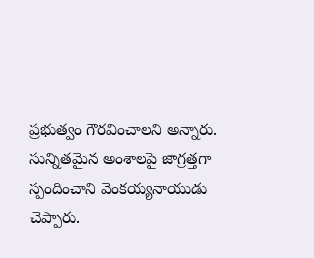ప్రభుత్వం గౌరవించాలని అన్నారు. సున్నితమైన అంశాలపై జాగ్రత్తగా స్పందించాని వెంకయ్యనాయుడు చెప్పారు.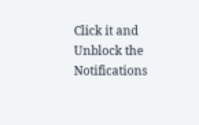Click it and Unblock the Notifications